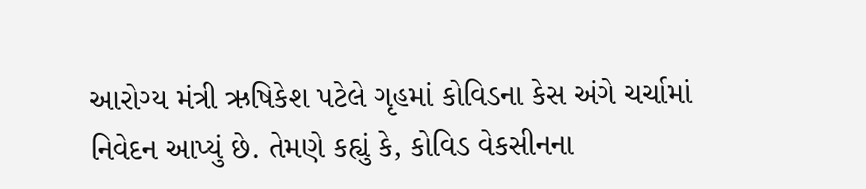આરોગ્ય મંત્રી ઋષિકેશ પટેલે ગૃહમાં કોવિડના કેસ અંગે ચર્ચામાં નિવેદન આપ્યું છે. તેમણે કહ્યું કે, કોવિડ વેકસીનના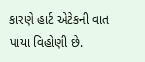કારણે હાર્ટ એટેકની વાત પાયા વિહોણી છે.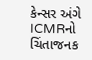કેન્સર અંગે ICMRનો ચિંતાજનક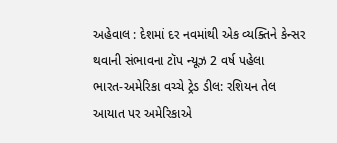અહેવાલ : દેશમાં દર નવમાંથી એક વ્યક્તિને કેન્સર થવાની સંભાવના ટૉપ ન્યૂઝ 2 વર્ષ પહેલા
ભારત-અમેરિકા વચ્ચે ટ્રેડ ડીલ: રશિયન તેલ આયાત પર અમેરિકાએ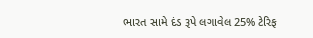ભારત સામે દંડ રૂપે લગાવેલ 25% ટેરિફ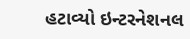હટાવ્યો ઇન્ટરનેશનલ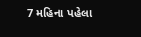7 મહિના પહેલા